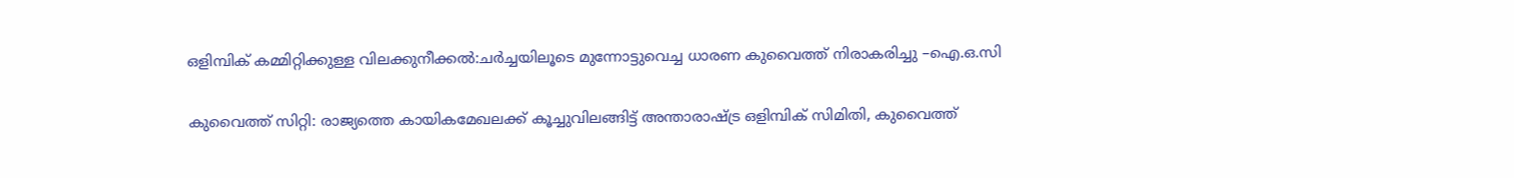ഒളിമ്പിക് കമ്മിറ്റിക്കുള്ള വിലക്കുനീക്കല്‍:ചര്‍ച്ചയിലൂടെ മുന്നോട്ടുവെച്ച ധാരണ കുവൈത്ത് നിരാകരിച്ചു –ഐ.ഒ.സി

കുവൈത്ത് സിറ്റി: രാജ്യത്തെ കായികമേഖലക്ക് കൂച്ചുവിലങ്ങിട്ട് അന്താരാഷ്ട്ര ഒളിമ്പിക് സിമിതി, കുവൈത്ത്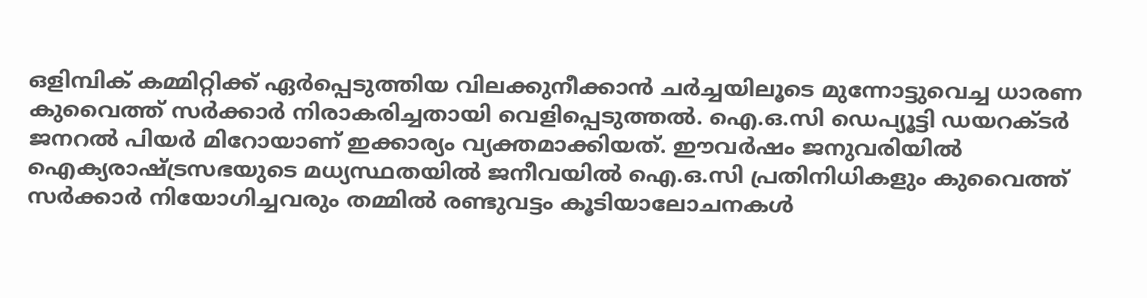ഒളിമ്പിക് കമ്മിറ്റിക്ക് ഏര്‍പ്പെടുത്തിയ വിലക്കുനീക്കാന്‍ ചര്‍ച്ചയിലൂടെ മുന്നോട്ടുവെച്ച ധാരണ കുവൈത്ത് സര്‍ക്കാര്‍ നിരാകരിച്ചതായി വെളിപ്പെടുത്തല്‍. ഐ.ഒ.സി ഡെപ്യൂട്ടി ഡയറക്ടര്‍ ജനറല്‍ പിയര്‍ മിറോയാണ് ഇക്കാര്യം വ്യക്തമാക്കിയത്. ഈവര്‍ഷം ജനുവരിയില്‍ ഐക്യരാഷ്ട്രസഭയുടെ മധ്യസ്ഥതയില്‍ ജനീവയില്‍ ഐ.ഒ.സി പ്രതിനിധികളും കുവൈത്ത് സര്‍ക്കാര്‍ നിയോഗിച്ചവരും തമ്മില്‍ രണ്ടുവട്ടം കൂടിയാലോചനകള്‍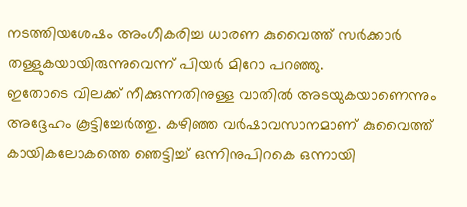നടത്തിയശേഷം അംഗീകരിച്ച ധാരണ കുവൈത്ത് സര്‍ക്കാര്‍ തള്ളുകയായിരുന്നുവെന്ന് പിയര്‍ മിറോ പറഞ്ഞു.
ഇതോടെ വിലക്ക് നീക്കുന്നതിനുള്ള വാതില്‍ അടയുകയാണെന്നും അദ്ദേഹം കൂട്ടിച്ചേര്‍ത്തു. കഴിഞ്ഞ വര്‍ഷാവസാനമാണ് കുവൈത്ത് കായികലോകത്തെ ഞെട്ടിച്ച് ഒന്നിനുപിറകെ ഒന്നായി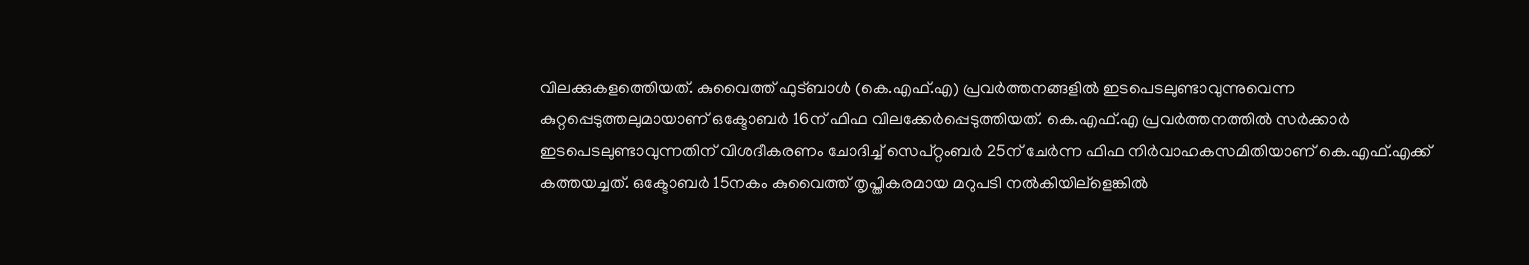വിലക്കുകളത്തെിയത്. കുവൈത്ത് ഫുട്ബാള്‍ (കെ.എഫ്.എ) പ്രവര്‍ത്തനങ്ങളില്‍ ഇടപെടലുണ്ടാവുന്നുവെന്ന കുറ്റപ്പെടുത്തലുമായാണ് ഒക്ടോബര്‍ 16ന് ഫിഫ വിലക്കേര്‍പ്പെടുത്തിയത്. കെ.എഫ്.എ പ്രവര്‍ത്തനത്തില്‍ സര്‍ക്കാര്‍ ഇടപെടലുണ്ടാവുന്നതിന് വിശദീകരണം ചോദിച്ച് സെപ്റ്റംബര്‍ 25ന് ചേര്‍ന്ന ഫിഫ നിര്‍വാഹകസമിതിയാണ് കെ.എഫ്.എക്ക് കത്തയച്ചത്. ഒക്ടോബര്‍ 15നകം കുവൈത്ത് തൃപ്തികരമായ മറുപടി നല്‍കിയില്ളെങ്കില്‍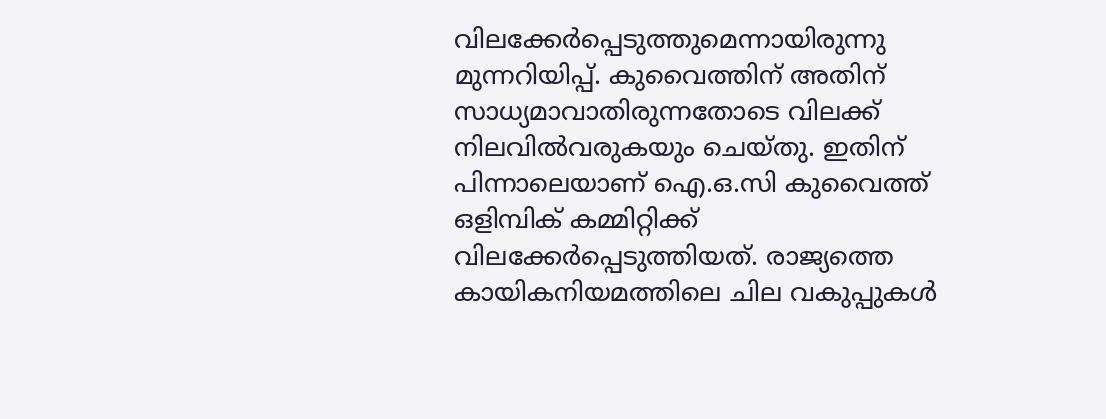വിലക്കേര്‍പ്പെടുത്തുമെന്നായിരുന്നു മുന്നറിയിപ്പ്. കുവൈത്തിന് അതിന് സാധ്യമാവാതിരുന്നതോടെ വിലക്ക് നിലവില്‍വരുകയും ചെയ്തു. ഇതിന് പിന്നാലെയാണ് ഐ.ഒ.സി കുവൈത്ത് ഒളിമ്പിക് കമ്മിറ്റിക്ക് വിലക്കേര്‍പ്പെടുത്തിയത്. രാജ്യത്തെ കായികനിയമത്തിലെ ചില വകുപ്പുകള്‍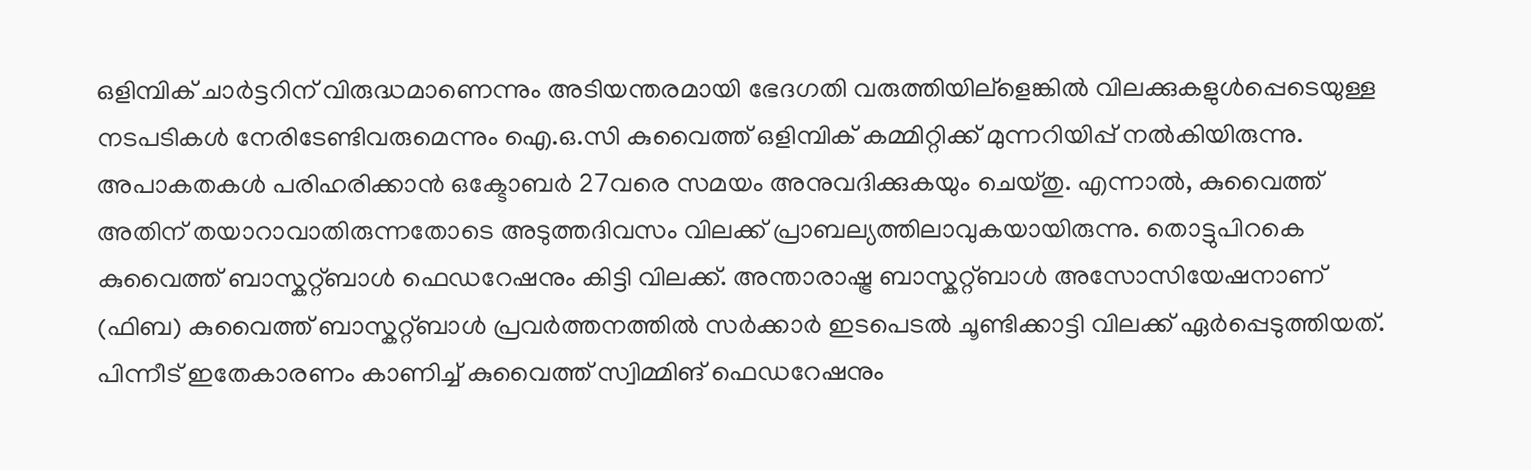ഒളിമ്പിക് ചാര്‍ട്ടറിന് വിരുദ്ധമാണെന്നും അടിയന്തരമായി ഭേദഗതി വരുത്തിയില്ളെങ്കില്‍ വിലക്കുകളുള്‍പ്പെടെയുള്ള നടപടികള്‍ നേരിടേണ്ടിവരുമെന്നും ഐ.ഒ.സി കുവൈത്ത് ഒളിമ്പിക് കമ്മിറ്റിക്ക് മുന്നറിയിപ്പ് നല്‍കിയിരുന്നു.
അപാകതകള്‍ പരിഹരിക്കാന്‍ ഒക്ടോബര്‍ 27വരെ സമയം അനുവദിക്കുകയും ചെയ്തു. എന്നാല്‍, കുവൈത്ത് അതിന് തയാറാവാതിരുന്നതോടെ അടുത്തദിവസം വിലക്ക് പ്രാബല്യത്തിലാവുകയായിരുന്നു. തൊട്ടുപിറകെ കുവൈത്ത് ബാസ്കറ്റ്ബാള്‍ ഫെഡറേഷനും കിട്ടി വിലക്ക്. അന്താരാഷ്ട്ര ബാസ്കറ്റ്ബാള്‍ അസോസിയേഷനാണ് (ഫിബ) കുവൈത്ത് ബാസ്കറ്റ്ബാള്‍ പ്രവര്‍ത്തനത്തില്‍ സര്‍ക്കാര്‍ ഇടപെടല്‍ ചൂണ്ടിക്കാട്ടി വിലക്ക് ഏര്‍പ്പെടുത്തിയത്. പിന്നീട് ഇതേകാരണം കാണിച്ച് കുവൈത്ത് സ്വിമ്മിങ് ഫെഡറേഷനും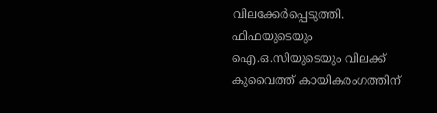വിലക്കേര്‍പ്പെടുത്തി. ഫിഫയുടെയും ഐ.ഒ.സിയുടെയും വിലക്ക് കുവൈത്ത് കായികരംഗത്തിന്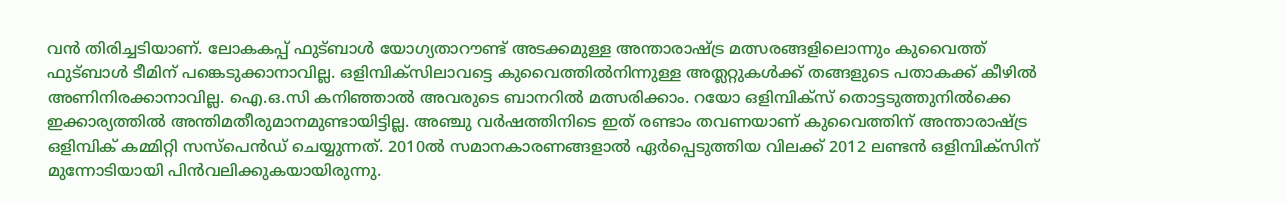വന്‍ തിരിച്ചടിയാണ്. ലോകകപ്പ് ഫുട്ബാള്‍ യോഗ്യതാറൗണ്ട് അടക്കമുള്ള അന്താരാഷ്ട്ര മത്സരങ്ങളിലൊന്നും കുവൈത്ത് ഫുട്ബാള്‍ ടീമിന് പങ്കെടുക്കാനാവില്ല. ഒളിമ്പിക്സിലാവട്ടെ കുവൈത്തില്‍നിന്നുള്ള അത്ലറ്റുകള്‍ക്ക് തങ്ങളുടെ പതാകക്ക് കീഴില്‍ അണിനിരക്കാനാവില്ല. ഐ.ഒ.സി കനിഞ്ഞാല്‍ അവരുടെ ബാനറില്‍ മത്സരിക്കാം. റയോ ഒളിമ്പിക്സ് തൊട്ടടുത്തുനില്‍ക്കെ ഇക്കാര്യത്തില്‍ അന്തിമതീരുമാനമുണ്ടായിട്ടില്ല. അഞ്ചു വര്‍ഷത്തിനിടെ ഇത് രണ്ടാം തവണയാണ് കുവൈത്തിന് അന്താരാഷ്ട്ര ഒളിമ്പിക് കമ്മിറ്റി സസ്പെന്‍ഡ് ചെയ്യുന്നത്. 2010ല്‍ സമാനകാരണങ്ങളാല്‍ ഏര്‍പ്പെടുത്തിയ വിലക്ക് 2012 ലണ്ടന്‍ ഒളിമ്പിക്സിന് മുന്നോടിയായി പിന്‍വലിക്കുകയായിരുന്നു.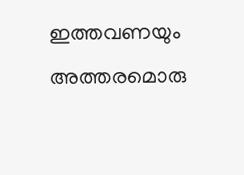ഇത്തവണയും അത്തരമൊരു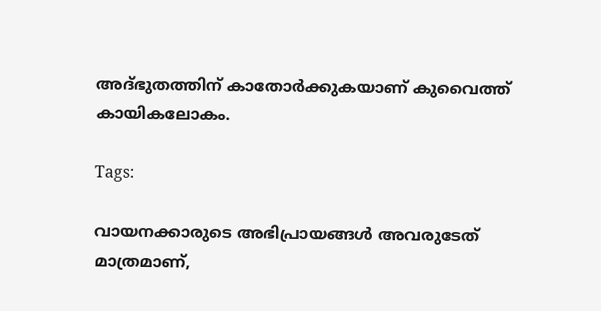അദ്ഭുതത്തിന് കാതോര്‍ക്കുകയാണ് കുവൈത്ത് കായികലോകം.

Tags:

വായനക്കാരുടെ അഭിപ്രായങ്ങള്‍ അവരുടേത് മാത്രമാണ്,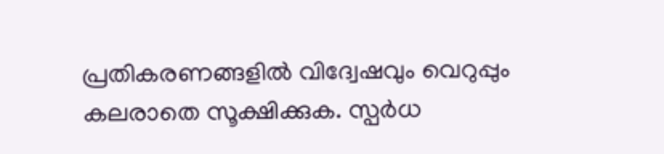പ്രതികരണങ്ങളിൽ വിദ്വേഷവും വെറുപ്പും കലരാതെ സൂക്ഷിക്കുക. സ്പർധ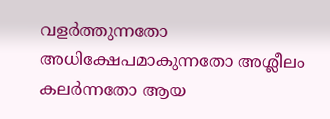വളർത്തുന്നതോ അധിക്ഷേപമാകുന്നതോ അശ്ലീലം കലർന്നതോ ആയ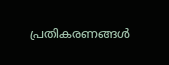പ്രതികരണങ്ങൾ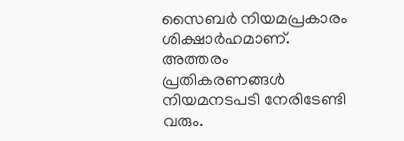സൈബർ നിയമപ്രകാരം ശിക്ഷാർഹമാണ്. അത്തരം പ്രതികരണങ്ങൾ നിയമനടപടി നേരിടേണ്ടി വരും.